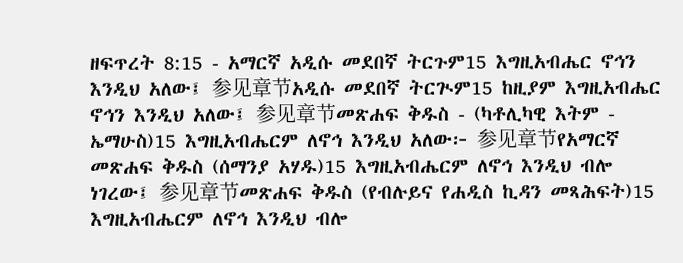ዘፍጥረት 8:15 - አማርኛ አዲሱ መደበኛ ትርጉም15 እግዚአብሔር ኖኅን እንዲህ አለው፤ 参见章节አዲሱ መደበኛ ትርጒም15 ከዚያም እግዚአብሔር ኖኅን እንዲህ አለው፤ 参见章节መጽሐፍ ቅዱስ - (ካቶሊካዊ እትም - ኤማሁስ)15 እግዚአብሔርም ለኖኅ እንዲህ አለው፦ 参见章节የአማርኛ መጽሐፍ ቅዱስ (ሰማንያ አሃዱ)15 እግዚአብሔርም ለኖኅ እንዲህ ብሎ ነገረው፤ 参见章节መጽሐፍ ቅዱስ (የብሉይና የሐዲስ ኪዳን መጻሕፍት)15 እግዚአብሔርም ለኖኅ እንዲህ ብሎ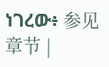ነገረው፥ 参见章节 |